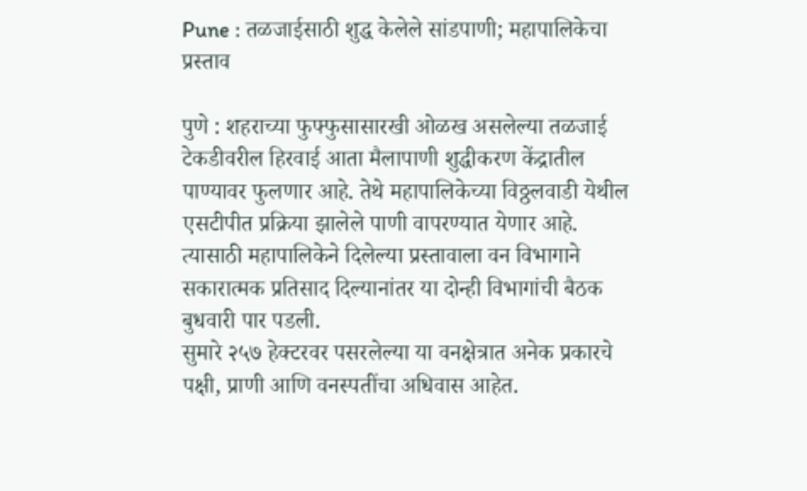Pune : तळजाईसाठी शुद्ध केलेले सांडपाणी; महापालिकेचा प्रस्ताव

पुणे : शहराच्या फुफ्फुसासारखी ओळख असलेल्या तळजाई टेकडीवरील हिरवाई आता मैलापाणी शुद्धीकरण केंद्रातील पाण्यावर फुलणार आहे. तेथे महापालिकेच्या विठ्ठलवाडी येथील एसटीपीत प्रक्रिया झालेले पाणी वापरण्यात येणार आहे. त्यासाठी महापालिकेने दिलेल्या प्रस्तावाला वन विभागाने सकारात्मक प्रतिसाद दिल्यानांतर या दोन्ही विभागांची बैठक बुधवारी पार पडली.
सुमारे २५७ हेक्टरवर पसरलेल्या या वनक्षेत्रात अनेक प्रकारचे पक्षी, प्राणी आणि वनस्पतींचा अधिवास आहेत.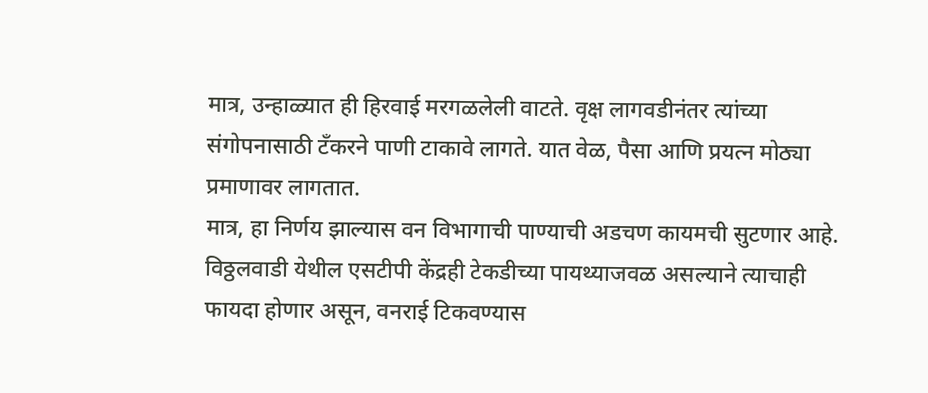मात्र, उन्हाळ्यात ही हिरवाई मरगळलेली वाटते. वृक्ष लागवडीनंतर त्यांच्या संगोपनासाठी टँकरने पाणी टाकावे लागते. यात वेळ, पैसा आणि प्रयत्न मोठ्या प्रमाणावर लागतात.
मात्र, हा निर्णय झाल्यास वन विभागाची पाण्याची अडचण कायमची सुटणार आहे. विठ्ठलवाडी येथील एसटीपी केंद्रही टेकडीच्या पायथ्याजवळ असल्याने त्याचाही फायदा होणार असून, वनराई टिकवण्यास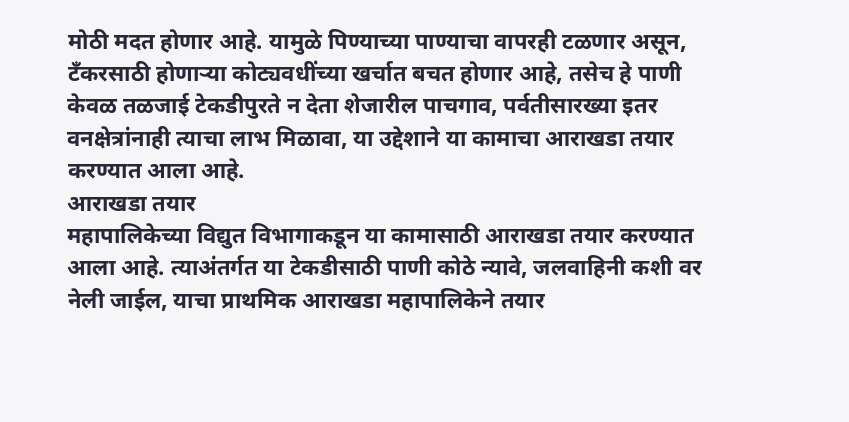मोठी मदत होणार आहे. यामुळे पिण्याच्या पाण्याचा वापरही टळणार असून, टँकरसाठी होणाऱ्या कोट्यवधींच्या खर्चात बचत होणार आहे, तसेच हे पाणी केवळ तळजाई टेकडीपुरते न देता शेजारील पाचगाव, पर्वतीसारख्या इतर वनक्षेत्रांनाही त्याचा लाभ मिळावा, या उद्देशाने या कामाचा आराखडा तयार करण्यात आला आहे.
आराखडा तयार
महापालिकेच्या विद्युत विभागाकडून या कामासाठी आराखडा तयार करण्यात आला आहे. त्याअंतर्गत या टेकडीसाठी पाणी कोठे न्यावे, जलवाहिनी कशी वर नेली जाईल, याचा प्राथमिक आराखडा महापालिकेने तयार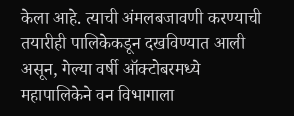केला आहे. त्याची अंमलबजावणी करण्याची तयारीही पालिकेकडून दखविण्यात आली असून, गेल्या वर्षी ऑक्टोबरमध्ये महापालिकेने वन विभागाला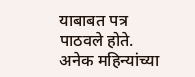याबाबत पत्र पाठवले होते.
अनेक महिन्यांच्या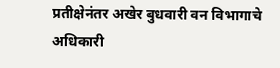प्रतीक्षेनंतर अखेर बुधवारी वन विभागाचे अधिकारी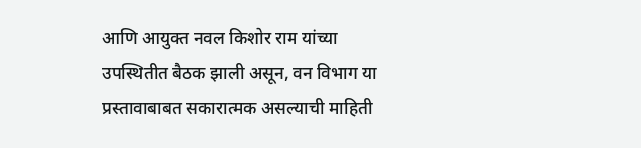आणि आयुक्त नवल किशोर राम यांच्या उपस्थितीत बैठक झाली असून, वन विभाग या प्रस्तावाबाबत सकारात्मक असल्याची माहिती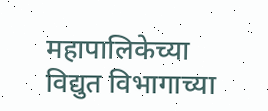महापालिकेच्या विद्युत विभागाच्या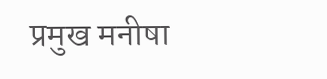प्रमुख मनीषा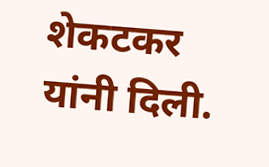शेकटकर यांनी दिली.